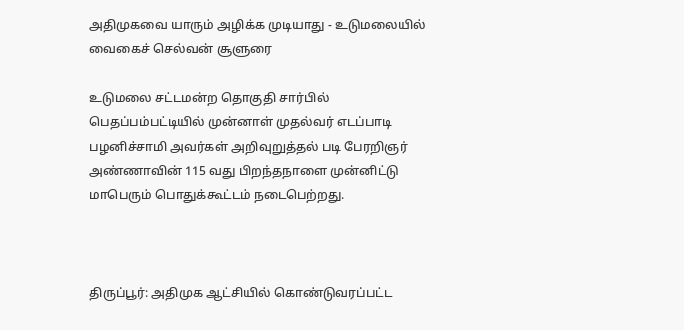அதிமுகவை யாரும் அழிக்க முடியாது - உடுமலையில் வைகைச் செல்வன் சூளுரை

உடுமலை சட்டமன்ற தொகுதி சார்பில் பெதப்பம்பட்டியில் முன்னாள் முதல்வர் எடப்பாடி பழனிச்சாமி அவர்கள் அறிவுறுத்தல் படி பேரறிஞர் அண்ணாவின் 115 வது பிறந்தநாளை முன்னிட்டு மாபெரும் பொதுக்கூட்டம் நடைபெற்றது.



திருப்பூர்: அதிமுக ஆட்சியில் கொண்டுவரப்பட்ட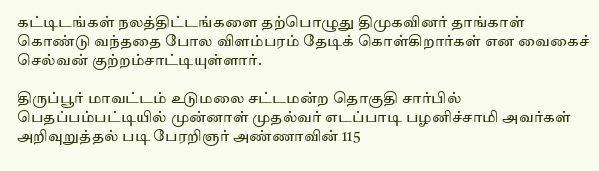கட்டிடங்கள் நலத்திட்டங்களை தற்பொழுது திமுகவினர் தாங்காள் கொண்டு வந்ததை போல விளம்பரம் தேடிக் கொள்கிறார்கள் என வைகைச் செல்வன் குற்றம்சாட்டியுள்ளார்.

திருப்பூர் மாவட்டம் உடுமலை சட்டமன்ற தொகுதி சார்பில் பெதப்பம்பட்டியில் முன்னாள் முதல்வர் எடப்பாடி பழனிச்சாமி அவர்கள் அறிவுறுத்தல் படி பேரறிஞர் அண்ணாவின் 115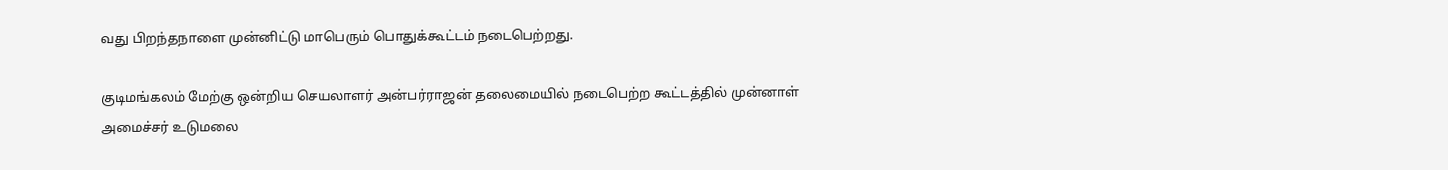வது பிறந்தநாளை முன்னிட்டு மாபெரும் பொதுக்கூட்டம் நடைபெற்றது.

குடிமங்கலம் மேற்கு ஒன்றிய செயலாளர் அன்பர்ராஜன் தலைமையில் நடைபெற்ற கூட்டத்தில் முன்னாள் அமைச்சர் உடுமலை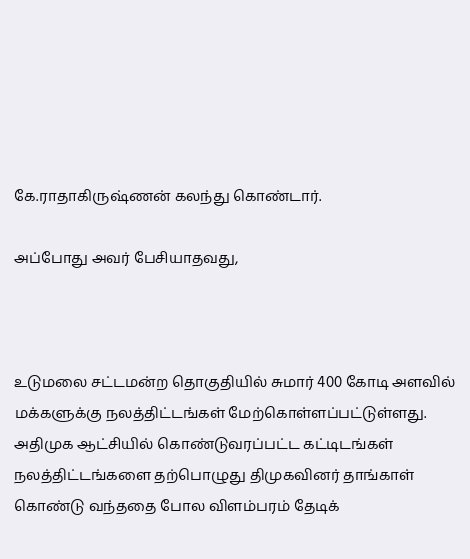கே.ராதாகிருஷ்ணன் கலந்து கொண்டார்.

அப்போது அவர் பேசியாதவது,



உடுமலை சட்டமன்ற தொகுதியில் சுமார் 400 கோடி அளவில் மக்களுக்கு நலத்திட்டங்கள் மேற்கொள்ளப்பட்டுள்ளது. அதிமுக ஆட்சியில் கொண்டுவரப்பட்ட கட்டிடங்கள் நலத்திட்டங்களை தற்பொழுது திமுகவினர் தாங்காள் கொண்டு வந்ததை போல விளம்பரம் தேடிக்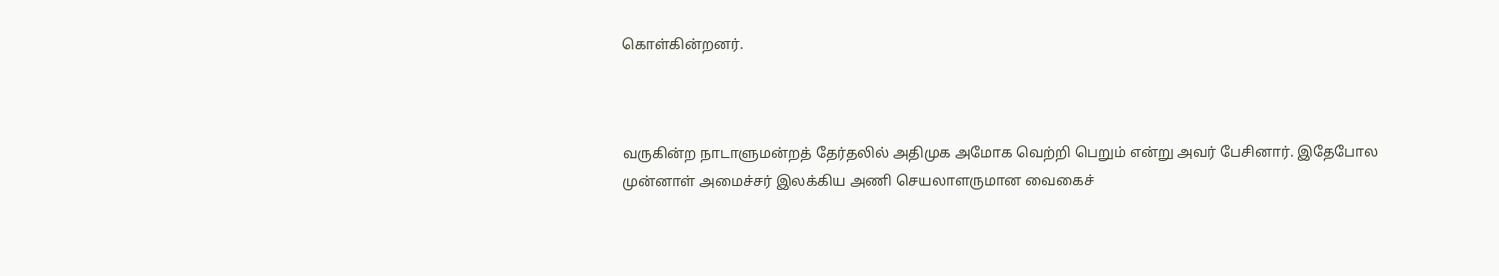கொள்கின்றனர்.



வருகின்ற நாடாளுமன்றத் தேர்தலில் அதிமுக அமோக வெற்றி பெறும் என்று அவர் பேசினார். இதேபோல முன்னாள் அமைச்சர் இலக்கிய அணி செயலாளருமான வைகைச்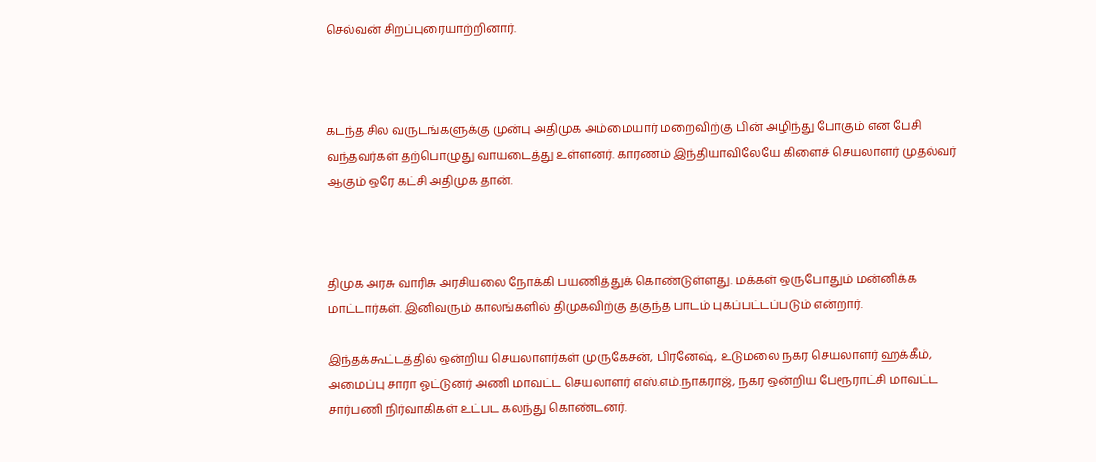செல்வன் சிறப்புரையாற்றினார்.



கடந்த சில வருடங்களுக்கு முன்பு அதிமுக அம்மையார் மறைவிற்கு பின் அழிந்து போகும் என பேசி வந்தவர்கள் தற்பொழுது வாயடைத்து உள்ளனர். காரணம் இந்தியாவிலேயே கிளைச் செயலாளர் முதல்வர் ஆகும் ஒரே கட்சி அதிமுக தான்.



திமுக அரசு வாரிசு அரசியலை நோக்கி பயணித்துக் கொண்டுள்ளது. மக்கள் ஒருபோதும் மன்னிக்க மாட்டார்கள். இனிவரும் காலங்களில் திமுகவிற்கு தகுந்த பாடம் புகப்பட்டப்படும் என்றார்.

இந்தக்கூட்டத்தில் ஒன்றிய செயலாளர்கள் முருகேசன், பிரனேஷ், உடுமலை நகர செயலாளர் ஹக்கீம், அமைப்பு சாரா ஓட்டுனர் அணி மாவட்ட செயலாளர் எஸ்.எம்.நாகராஜ், நகர ஒன்றிய பேரூராட்சி மாவட்ட சார்பணி நிர்வாகிகள் உட்பட கலந்து கொண்டனர்.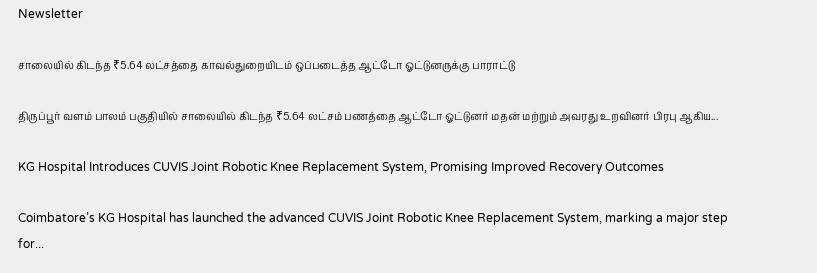Newsletter

சாலையில் கிடந்த ₹5.64 லட்சத்தை காவல்துறையிடம் ஒப்படைத்த ஆட்டோ ஓட்டுனருக்கு பாராட்டு

திருப்பூர் வளம் பாலம் பகுதியில் சாலையில் கிடந்த ₹5.64 லட்சம் பணத்தை ஆட்டோ ஓட்டுனர் மதன் மற்றும் அவரது உறவினர் பிரபு ஆகிய...

KG Hospital Introduces CUVIS Joint Robotic Knee Replacement System, Promising Improved Recovery Outcomes

Coimbatore’s KG Hospital has launched the advanced CUVIS Joint Robotic Knee Replacement System, marking a major step for...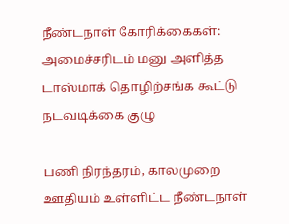நீண்டநாள் கோரிக்கைகள்: அமைச்சரிடம் மனு அளித்த டாஸ்மாக் தொழிற்சங்க கூட்டு நடவடிக்கை குழு

பணி நிரந்தரம், காலமுறை ஊதியம் உள்ளிட்ட நீண்டநாள்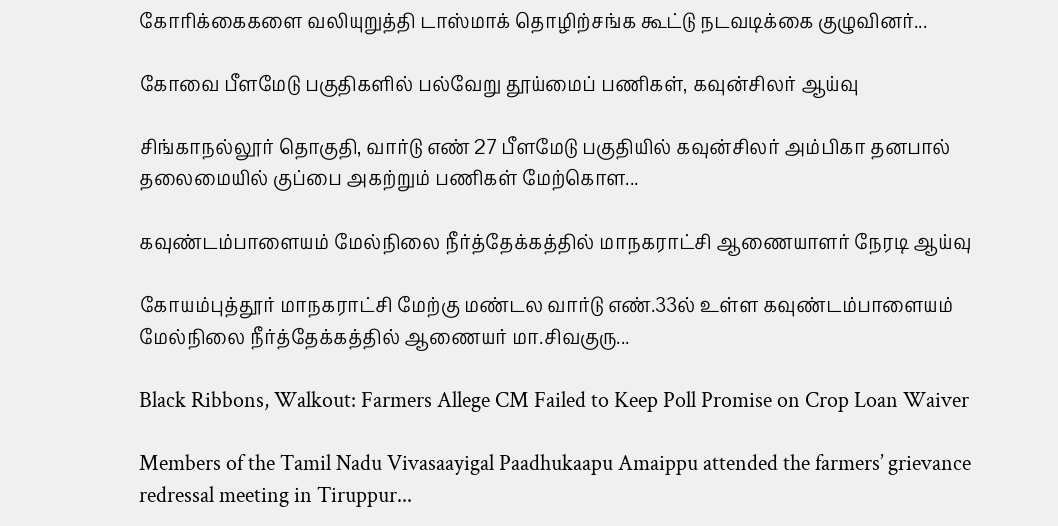கோரிக்கைகளை வலியுறுத்தி டாஸ்மாக் தொழிற்சங்க கூட்டு நடவடிக்கை குழுவினர்...

கோவை பீளமேடு பகுதிகளில் பல்வேறு தூய்மைப் பணிகள், கவுன்சிலர் ஆய்வு

சிங்காநல்லூர் தொகுதி, வார்டு எண் 27 பீளமேடு பகுதியில் கவுன்சிலர் அம்பிகா தனபால் தலைமையில் குப்பை அகற்றும் பணிகள் மேற்கொள...

கவுண்டம்பாளையம் மேல்நிலை நீர்த்தேக்கத்தில் மாநகராட்சி ஆணையாளர் நேரடி ஆய்வு

கோயம்புத்தூர் மாநகராட்சி மேற்கு மண்டல வார்டு எண்.33ல் உள்ள கவுண்டம்பாளையம் மேல்நிலை நீர்த்தேக்கத்தில் ஆணையர் மா.சிவகுரு...

Black Ribbons, Walkout: Farmers Allege CM Failed to Keep Poll Promise on Crop Loan Waiver

Members of the Tamil Nadu Vivasaayigal Paadhukaapu Amaippu attended the farmers’ grievance redressal meeting in Tiruppur...